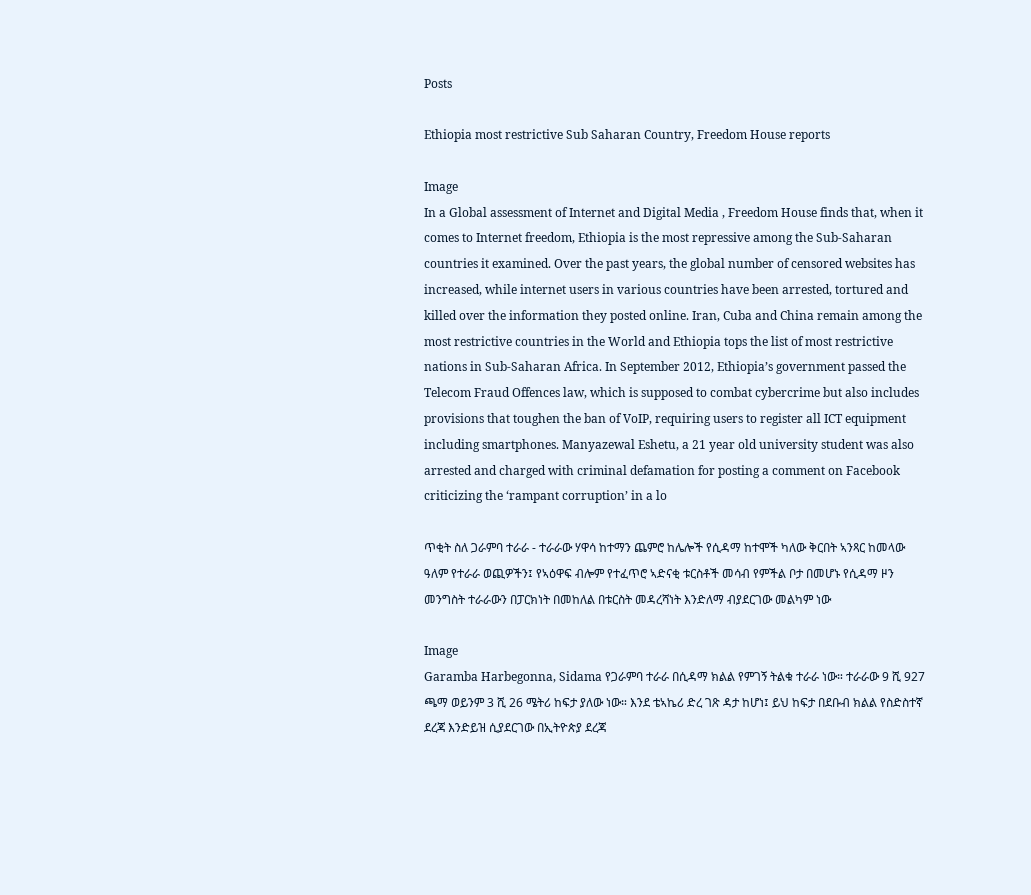Posts

Ethiopia most restrictive Sub Saharan Country, Freedom House reports

Image
In a Global assessment of Internet and Digital Media , Freedom House finds that, when it comes to Internet freedom, Ethiopia is the most repressive among the Sub-Saharan countries it examined. Over the past years, the global number of censored websites has increased, while internet users in various countries have been arrested, tortured and killed over the information they posted online. Iran, Cuba and China remain among the most restrictive countries in the World and Ethiopia tops the list of most restrictive nations in Sub-Saharan Africa. In September 2012, Ethiopia’s government passed the Telecom Fraud Offences law, which is supposed to combat cybercrime but also includes provisions that toughen the ban of VoIP, requiring users to register all ICT equipment including smartphones. Manyazewal Eshetu, a 21 year old university student was also arrested and charged with criminal defamation for posting a comment on Facebook criticizing the ‘rampant corruption’ in a lo

ጥቂት ስለ ጋራምባ ተራራ - ተራራው ሃዋሳ ከተማን ጨምሮ ከሌሎች የሲዳማ ከተሞች ካለው ቅርበት ኣንጻር ከመላው ዓለም የተራራ ወጪዎችን፤ የኣዕዋፍ ብሎም የተፈጥሮ ኣድናቂ ቱርስቶች መሳብ የምችል ቦታ በመሆኑ የሲዳማ ዞን መንግስት ተራራውን በፓርክነት በመከለል በቱርስት መዳረሻነት እንድለማ ብያደርገው መልካም ነው

Image
Garamba Harbegonna, Sidama የጋራምባ ተራራ በሲዳማ ክልል የምገኝ ትልቁ ተራራ ነው። ተራራው 9 ሺ 927 ጫማ ወይንም 3 ሺ 26 ሜትሪ ከፍታ ያለው ነው። እንደ ቴኣኬሪ ድረ ገጽ ዳታ ከሆነ፤ ይህ ከፍታ በደቡብ ክልል የስድስተኛ ደረጃ እንድይዝ ሲያደርገው በኢትዮጵያ ደረጃ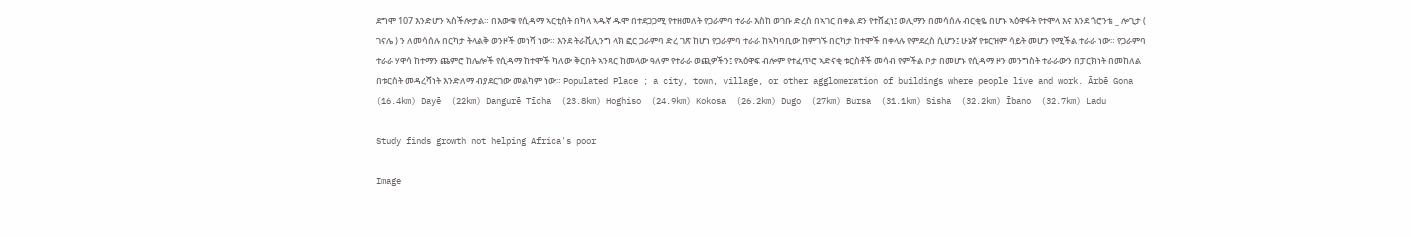ደግሞ 107 እንድሆን ኣስችሎታል። በእውቁ የሲዳማ ኣርቲስት በካላ ኣዱኛ ዱሞ በተደጋጋሚ የተዘመለት የጋራምባ ተራራ እስከ ወገቡ ድረስ በኣገር በቀል ደን የተሸፈነ፤ ወሊማን በመሳሰሉ ብርቂዬ በሆኑ ኣዕዋፋት የተሞላ እና እንደ ጎሮንቴ _ ሎጊታ ( ገናሌ ) ን ለመሳሰሉ በርካታ ትላልቅ ወንዞች መነሻ ነው። እንደ ትራቪሊንግ ላክ ፎር ጋራምባ ድረ ገጽ ከሆነ የጋራምባ ተራራ ከኣካባቢው ከምገኙ በርካታ ከተሞች በቀላሉ የምደረስ ሲሆን፤ ሁኔኛ የቱርዝም ሳይት መሆን የሚችል ተራራ ነው። የጋራምባ ተራራ ሃዋሳ ከተማን ጨምሮ ከሌሎች የሲዳማ ከተሞች ካለው ቅርበት ኣንጻር ከመላው ዓለም የተራራ ወጪዎችን፤ የኣዕዋፍ ብሎም የተፈጥሮ ኣድናቂ ቱርስቶች መሳብ የምችል ቦታ በመሆኑ የሲዳማ ዞን መንግስት ተራራውን በፓርክነት በመከለል በቱርስት መዳረሻነት እንድለማ ብያደርገው መልካም ነው። Populated Place ; a city, town, village, or other agglomeration of buildings where people live and work. Ārbē Gona  (16.4km) Dayē  (22km) Dangurē Tīcha  (23.8km) Hoghiso  (24.9km) Kokosa  (26.2km) Dugo  (27km) Bursa  (31.1km) Sisha  (32.2km) Ībano  (32.7km) Ladu

Study finds growth not helping Africa's poor

Image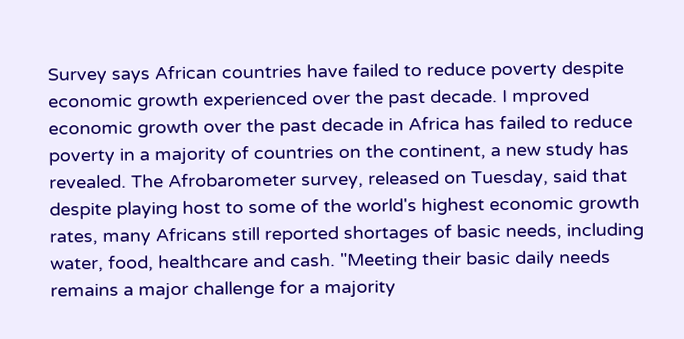Survey says African countries have failed to reduce poverty despite economic growth experienced over the past decade. I mproved economic growth over the past decade in Africa has failed to reduce poverty in a majority of countries on the continent, a new study has revealed. The Afrobarometer survey, released on Tuesday, said that despite playing host to some of the world's highest economic growth rates, many Africans still reported shortages of basic needs, including water, food, healthcare and cash. "Meeting their basic daily needs remains a major challenge for a majority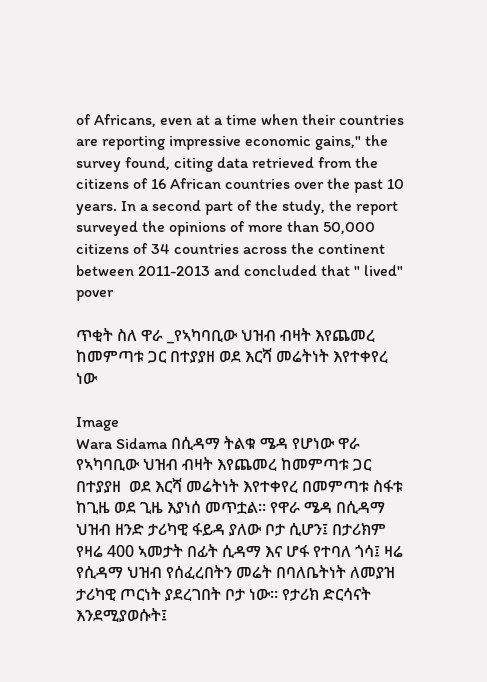of Africans, even at a time when their countries are reporting impressive economic gains," the survey found, citing data retrieved from the citizens of 16 African countries over the past 10 years. In a second part of the study, the report surveyed the opinions of more than 50,000 citizens of 34 countries across the continent between 2011-2013 and concluded that " lived" pover

ጥቂት ስለ ዋራ _የኣካባቢው ህዝብ ብዛት እየጨመረ ከመምጣቱ ጋር በተያያዘ ወደ እርሻ መሬትነት እየተቀየረ ነው

Image
Wara Sidama በሲዳማ ትልቁ ሜዳ የሆነው ዋራ የኣካባቢው ህዝብ ብዛት እየጨመረ ከመምጣቱ ጋር በተያያዘ  ወደ እርሻ መሬትነት እየተቀየረ በመምጣቱ ስፋቱ ከጊዜ ወደ ጊዜ እያነሰ መጥቷል። የዋራ ሜዳ በሲዳማ ህዝብ ዘንድ ታሪካዊ ፋይዳ ያለው ቦታ ሲሆን፤ በታሪክም የዛሬ 400 ኣመታት በፊት ሲዳማ እና ሆፋ የተባለ ጎሳ፤ ዛሬ የሲዳማ ህዝብ የሰፈረበትን መሬት በባለቤትነት ለመያዝ ታሪካዊ ጦርነት ያደረገበት ቦታ ነው። የታሪክ ድርሳናት እንደሚያወሱት፤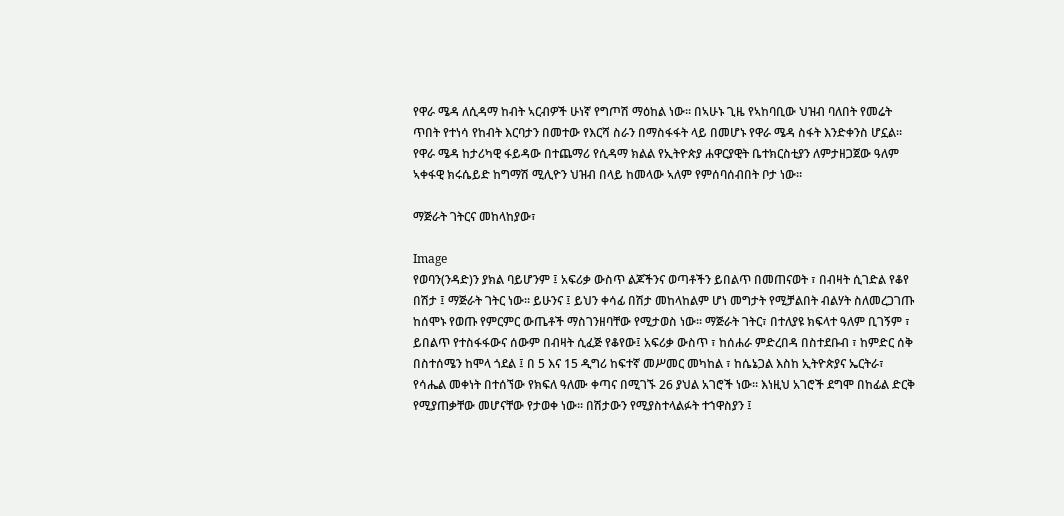የዋራ ሜዳ ለሲዳማ ከብት ኣርብዎች ሁነኛ የግጦሽ ማዕከል ነው። በኣሁኑ ጊዜ የኣከባቢው ህዝብ ባለበት የመሬት ጥበት የተነሳ የከብት እርባታን በመተው የእርሻ ስራን በማስፋፋት ላይ በመሆኑ የዋራ ሜዳ ስፋት እንድቀንስ ሆኗል። የዋራ ሜዳ ከታሪካዊ ፋይዳው በተጨማሪ የሲዳማ ክልል የኢትዮጵያ ሐዋርያዊት ቤተክርስቲያን ለምታዘጋጀው ዓለም ኣቀፋዊ ክሩሴይድ ከግማሽ ሚሊዮን ህዝብ በላይ ከመላው ኣለም የምሰባሰብበት ቦታ ነው።

ማጅራት ገትርና መከላከያው፣

Image
የወባን(ንዳድ)ን ያክል ባይሆንም ፤ አፍሪቃ ውስጥ ልጆችንና ወጣቶችን ይበልጥ በመጠናወት ፣ በብዛት ሲገድል የቆየ በሽታ ፤ ማጅራት ገትር ነው። ይሁንና ፤ ይህን ቀሳፊ በሽታ መከላከልም ሆነ መግታት የሚቻልበት ብልሃት ስለመረጋገጡ ከሰሞኑ የወጡ የምርምር ውጤቶች ማስገንዘባቸው የሚታወስ ነው። ማጅራት ገትር፣ በተለያዩ ክፍላተ ዓለም ቢገኝም ፣ ይበልጥ የተስፋፋውና ሰውም በብዛት ሲፈጅ የቆየው፤ አፍሪቃ ውስጥ ፣ ከሰሐራ ምድረበዳ በስተደቡብ ፣ ከምድር ሰቅ በስተሰሜን ከሞላ ጎደል ፤ በ 5 እና 15 ዲግሪ ከፍተኛ መሥመር መካከል ፣ ከሴኔጋል እስከ ኢትዮጵያና ኤርትራ፣ የሳሔል መቀነት በተሰኘው የክፍለ ዓለሙ ቀጣና በሚገኙ 26 ያህል አገሮች ነው። እነዚህ አገሮች ደግሞ በከፊል ድርቅ የሚያጠቃቸው መሆናቸው የታወቀ ነው። በሽታውን የሚያስተላልፉት ተኀዋስያን ፤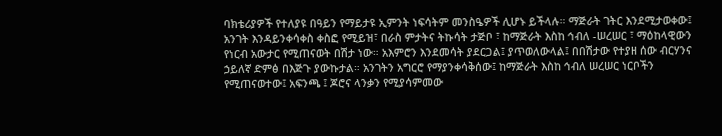ባክቴሪያዎች የተለያዩ በዓይን የማይታዩ ኢምንት ነፍሳትም መንስዔዎች ሊሆኑ ይችላሉ። ማጅራት ገትር እንደሚታወቀው፤ አንገት እንዳይንቀሳቀስ ቀስፎ የሚይዝ፣ በራስ ምታትና ትኩሳት ታጅቦ ፣ ከማጅራት እስከ ኅብለ -ሠረሠር ፣ ማዕከላዊውን የነርብ አውታር የሚጠናወት በሽታ ነው። አእምሮን እንደመሳት ያደርጋል፤ ያጥወለውላል፤ በበሽታው የተያዘ ሰው ብርሃንና ኃይለኛ ድምፅ በእጅጉ ያውኩታል። አንገትን አግርሮ የማያንቀሳቅሰው፤ ከማጅራት እስከ ኅብለ ሠረሠር ነርቦችን የሚጠናወተው፤ አፍንጫ ፤ ጆሮና ላንቃን የሚያሳምመው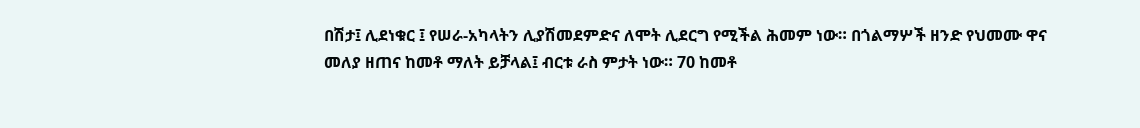በሽታ፤ ሊደነቁር ፤ የሠራ-አካላትን ሊያሽመደምድና ለሞት ሊደርግ የሚችል ሕመም ነው። በጎልማሦች ዘንድ የህመሙ ዋና መለያ ዘጠና ከመቶ ማለት ይቻላል፤ ብርቱ ራስ ምታት ነው። 70 ከመቶ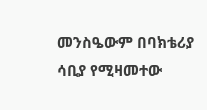መንስዔውም በባክቴሪያ ሳቢያ የሚዛመተው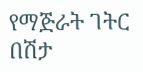የማጅራት ገትር በሽታ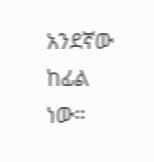አንደኛው ከፊል ነው።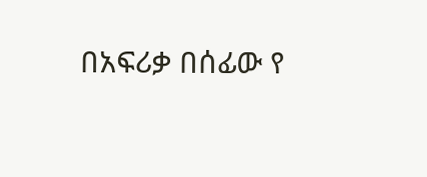በአፍሪቃ በሰፊው የ